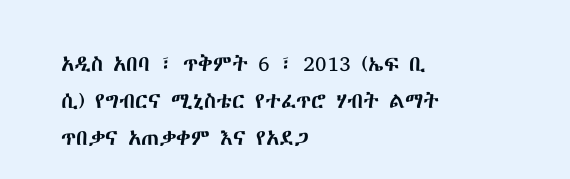አዲስ አበባ ፣ ጥቅምት 6 ፣ 2013 (ኤፍ ቢ ሲ) የግብርና ሚኒስቴር የተፈጥሮ ሃብት ልማት ጥበቃና አጠቃቀም እና የአደጋ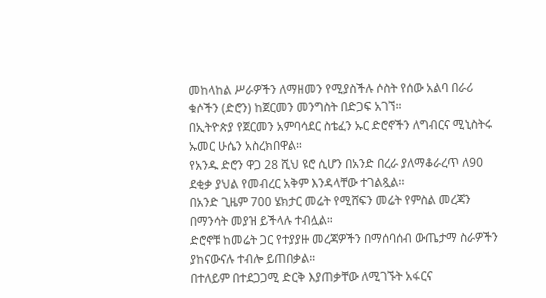መከላከል ሥራዎችን ለማዘመን የሚያስችሉ ሶስት የሰው አልባ በራሪ ቁሶችን (ድሮን) ከጀርመን መንግስት በድጋፍ አገኘ።
በኢትዮጵያ የጀርመን አምባሳደር ስቴፈን ኡር ድሮኖችን ለግብርና ሚኒስትሩ ኡመር ሁሴን አስረክበዋል።
የአንዱ ድሮን ዋጋ 28 ሺህ ዩሮ ሲሆን በአንድ በረራ ያለማቆራረጥ ለ90 ደቂቃ ያህል የመብረር አቅም እንዳላቸው ተገልጿል፡፡
በአንድ ጊዜም 700 ሄክታር መሬት የሚሸፍን መሬት የምስል መረጃን በማንሳት መያዝ ይችላሉ ተብሏል።
ድሮኖቹ ከመሬት ጋር የተያያዙ መረጃዎችን በማሰባሰብ ውጤታማ ስራዎችን ያከናውናሉ ተብሎ ይጠበቃል።
በተለይም በተደጋጋሚ ድርቅ እያጠቃቸው ለሚገኙት አፋርና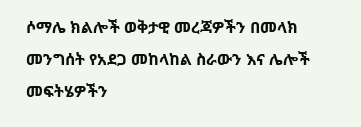ሶማሌ ክልሎች ወቅታዊ መረጃዎችን በመላክ መንግሰት የአደጋ መከላከል ስራውን እና ሌሎች መፍትሄዎችን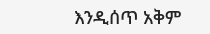እንዲሰጥ አቅም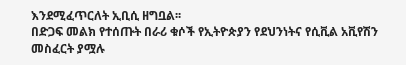እንደሚፈጥርለት ኢቢሲ ዘግቧል፡፡
በድጋፍ መልክ የተሰጡት በራሪ ቁሶች የኢትዮጵያን የደህንነትና የሲቪል አቪየሽን መስፈርት ያሟሉ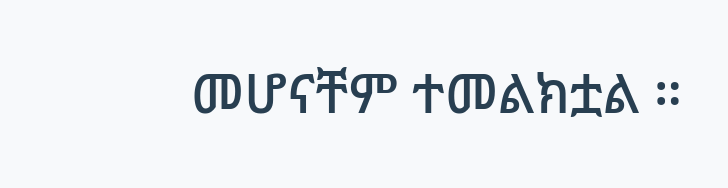መሆናቸም ተመልክቷል ።